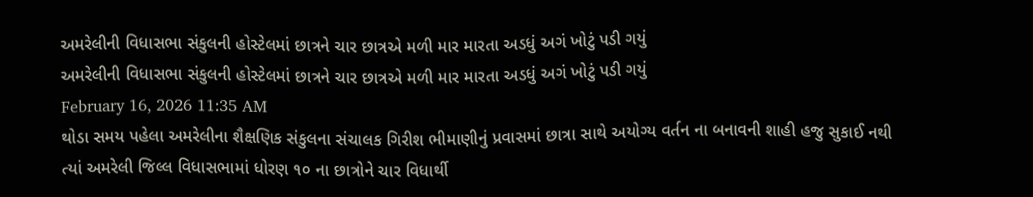અમરેલીની વિધાસભા સંકુલની હોસ્ટેલમાં છાત્રને ચાર છાત્રએ મળી માર મારતા અડધું અગં ખોટું પડી ગયું
અમરેલીની વિધાસભા સંકુલની હોસ્ટેલમાં છાત્રને ચાર છાત્રએ મળી માર મારતા અડધું અગં ખોટું પડી ગયું
February 16, 2026 11:35 AM
થોડા સમય પહેલા અમરેલીના શૈક્ષણિક સંકુલના સંચાલક ગિરીશ ભીમાણીનું પ્રવાસમાં છાત્રા સાથે અયોગ્ય વર્તન ના બનાવની શાહી હજુ સુકાઈ નથી ત્યાં અમરેલી જિલ્લ વિધાસભામાં ધોરણ ૧૦ ના છાત્રોને ચાર વિધાર્થી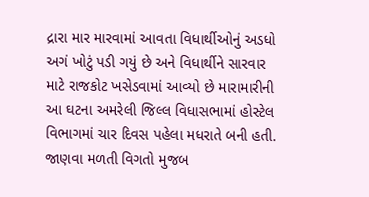દ્રારા માર મારવામાં આવતા વિધાર્થીઓનું અડધો અગં ખોટું પડી ગયું છે અને વિધાર્થીને સારવાર માટે રાજકોટ ખસેડવામાં આવ્યો છે મારામારીની આ ઘટના અમરેલી જિલ્લ વિધાસભામાં હોસ્ટેલ વિભાગમાં ચાર દિવસ પહેલા મધરાતે બની હતી. જાણવા મળતી વિગતો મુજબ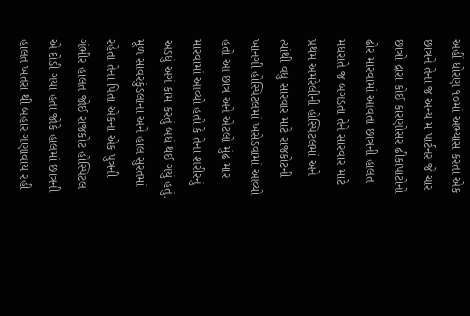અહીં ધોરણ ૧૦માં અભ્યાસ કરતા એક છાત્રને તેના જ અન્ય મ પાર્ટનર જે ચાર છાત્રો દ્રારા કોઈ કારણોસર ઢીકાપાટોનો ઢોર મારવામાં આવતા છાત્રની હાલત મધરાતે જ બગડતા તેને સારવાર માટે પ્રથમ અમરેલીની હોસ્પિટલમાં અને ત્યાંથી વધુ સારવાર માટે રાજકોટની ખાનગી હોસ્પિટલમાં ખસેડવામાં આવ્યો હતો આ છાત્ર અને એટલો મુંઢ માર મારવામાં આવ્યો હતો કે તેના શરીરનું અડધું અગં કામ કરતું બધં થઈ ગયું હતું. મૂળ સાવરકુંડલાના અને હાલ સુરતમાં રહેતા તેના પિતા એકના એક પુત્રની ગંભીર હાલત જોઈ રાજકોટ હોસ્પિટલ એ દોડી ગયા હતા જોકે હાલમાં છાત્રની હાલત ખતરા થી બહાર ગણાવાય રહી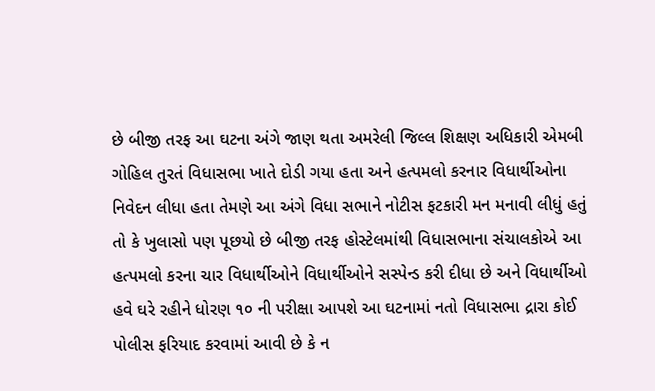છે બીજી તરફ આ ઘટના અંગે જાણ થતા અમરેલી જિલ્લ શિક્ષણ અધિકારી એમબી ગોહિલ તુરતં વિધાસભા ખાતે દોડી ગયા હતા અને હત્પમલો કરનાર વિધાર્થીઓના નિવેદન લીધા હતા તેમણે આ અંગે વિધા સભાને નોટીસ ફટકારી મન મનાવી લીધું હતું તો કે ખુલાસો પણ પૂછયો છે બીજી તરફ હોસ્ટેલમાંથી વિધાસભાના સંચાલકોએ આ હત્પમલો કરના ચાર વિધાર્થીઓને વિધાર્થીઓને સસ્પેન્ડ કરી દીધા છે અને વિધાર્થીઓ હવે ઘરે રહીને ધોરણ ૧૦ ની પરીક્ષા આપશે આ ઘટનામાં નતો વિધાસભા દ્રારા કોઈ પોલીસ ફરિયાદ કરવામાં આવી છે કે ન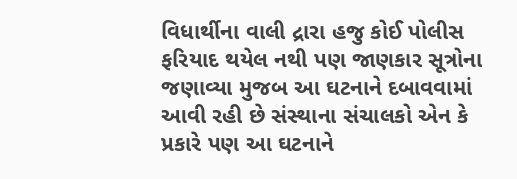વિધાર્થીના વાલી દ્રારા હજુ કોઈ પોલીસ ફરિયાદ થયેલ નથી પણ જાણકાર સૂત્રોના જણાવ્યા મુજબ આ ઘટનાને દબાવવામાં આવી રહી છે સંસ્થાના સંચાલકો એન કે પ્રકારે પણ આ ઘટનાને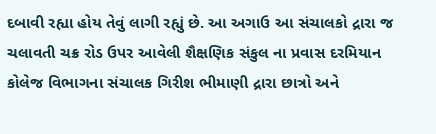દબાવી રહ્યા હોય તેવું લાગી રહ્યું છે. આ અગાઉ આ સંચાલકો દ્રારા જ ચલાવતી ચક્ર રોડ ઉપર આવેલી શૈક્ષણિક સંકુલ ના પ્રવાસ દરમિયાન કોલેજ વિભાગના સંચાલક ગિરીશ ભીમાણી દ્રારા છાત્રો અને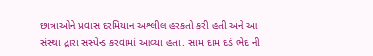છાત્રાઓને પ્રવાસ દરમિયાન અશ્લીલ હરકતો કરી હતી અને આ સંસ્થા દ્રારા સસ્પેન્ડ કરવામાં આવ્યા હતા. સામ દામ દડં ભેદ ની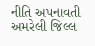નીતિ અપનાવતી અમરેલી જિલ્લ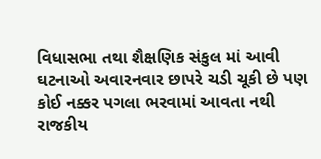વિધાસભા તથા શૈક્ષણિક સંકુલ માં આવી ઘટનાઓ અવારનવાર છાપરે ચડી ચૂકી છે પણ કોઈ નક્કર પગલા ભરવામાં આવતા નથી રાજકીય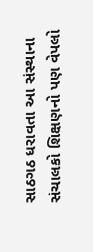સાઠગઠ ધરાવતા આ સંસ્થાના સંચાલકો શિક્ષણનો પણ વેપલો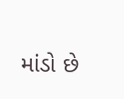માંડો છે